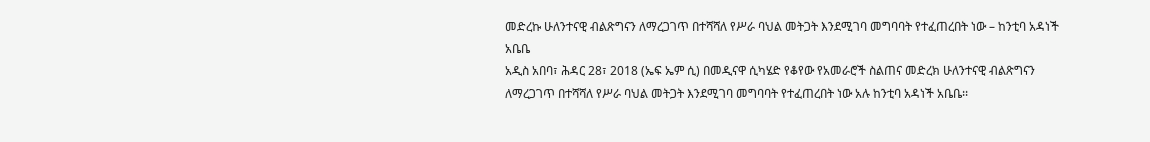መድረኩ ሁለንተናዊ ብልጽግናን ለማረጋገጥ በተሻሻለ የሥራ ባህል መትጋት እንደሚገባ መግባባት የተፈጠረበት ነው – ከንቲባ አዳነች አቤቤ
አዲስ አበባ፣ ሕዳር 28፣ 2018 (ኤፍ ኤም ሲ) በመዲናዋ ሲካሄድ የቆየው የአመራሮች ስልጠና መድረክ ሁለንተናዊ ብልጽግናን ለማረጋገጥ በተሻሻለ የሥራ ባህል መትጋት እንደሚገባ መግባባት የተፈጠረበት ነው አሉ ከንቲባ አዳነች አቤቤ፡፡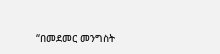“በመደመር መንግስት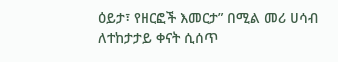ዕይታ፣ የዘርፎች እመርታ” በሚል መሪ ሀሳብ ለተከታታይ ቀናት ሲሰጥ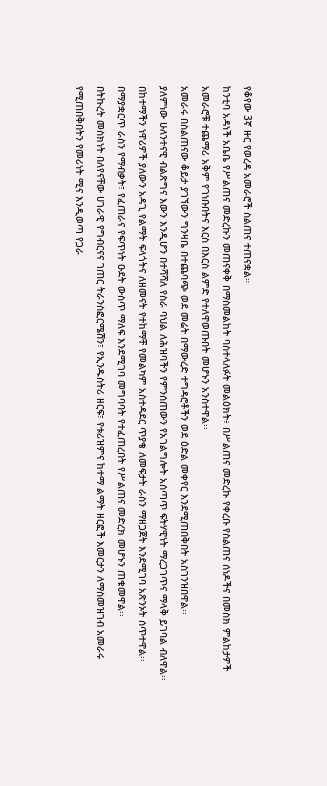የቆየው 3ኛ ዙር የወረዳ አመራሮች ስልጠና ተጠናቋል።
ከንቲባ አዳነች አቤቤ የሥልጠና መድረኩን መጠናቀቅ በማስመልከት ባስተላለፉት መልዕክት፥ በሥልጠና መድረኩ የቀረቡ የስልጠና ሰነዶችና በመስክ ምልከታዎች አመራሮቹ ተጨማሪ አቅም የገነቡበትና እርስ በእርስ ልምድ የተለዋወጡበት መሆኑን አንስተዋል፡፡
አመራሩ በስልጠናው ቆይታ ያገኘውን ግንዛቤ በተጨባጭ ወደ መሬት በማውረድ ተግዳሮቶችን ወደ ዕድል መቀየር እንደሚጠበቅበት አስገንዝበዋል፡፡
ያለምነው ሁለንተናዊ ብልጽግና እውን እንዲሆን በተሻሻለ የስራ ባህል ለሕዝባችን የምንሰጠውን የአገልግሎት አሰጣጥ ፍትሃዊነት ማረጋገጥና ማላቅ ይገባል ብለዋል፡፡
በከተማችን ነዋሪዎች ያለውን አዳጊ የልማት ፍላጎትና ለዘመናት የተከማቸ የመልካም አስተዳደር ጥያቄ ለመፍታት ራስን ማዘጋጀት እንደሚገባ አጽንኦት ሰጥተዋል፡፡
በማያቋርጥ ራስን የማብቃት፣ የፈጠራና የፍጥነት ዑደት ውስጥ ማለፍ እንደሚገባ መግባባት የተፈጠረበት የሥልጠና መድረክ መሆኑን ጠቁመዋል፡፡
በትኩረት መስክነት በለየናቸው ሀገራዊ የግብርናና ገጠር ትራንስፎርሜሽን፣ የኢንዱስትሪ ዘርፍ፣ የቱሪዝምና ከተማ ልማት ዘርፎች እመርታን ለማስመዝገብ አመራሩ የሚጠበቅበትን የመሪነት ሚና እንዲወጣ የጋራ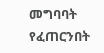መግባባት የፈጠርንበት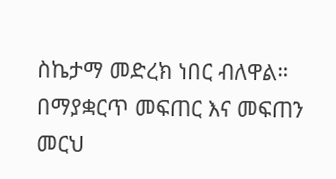ስኬታማ መድረክ ነበር ብለዋል።
በማያቋርጥ መፍጠር እና መፍጠን መርህ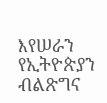እየሠራን የኢትዮጵያን ብልጽግና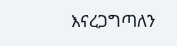እናረጋግጣለን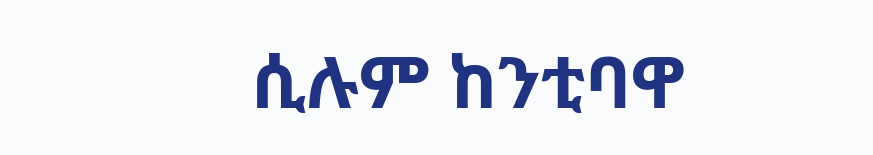ሲሉም ከንቲባዋ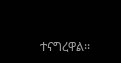ተናግረዋል፡፡